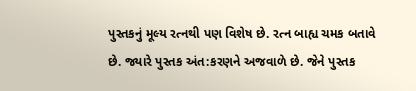પુસ્તકનું મૂલ્ય રત્નથી પણ વિશેષ છે. રત્ન બાહ્ય ચમક બતાવે છે. જ્યારે પુસ્તક અંત:કરણને અજવાળે છે. જેને પુસ્તક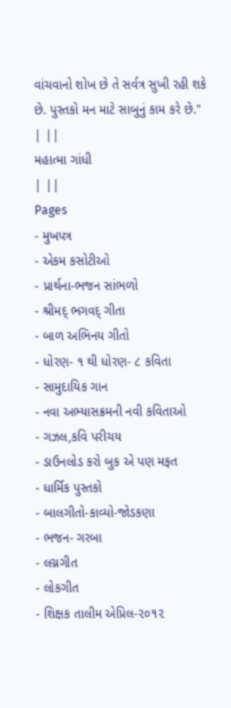વાંચવાનો શોખ છે તે સર્વત્ર સુખી રહી શકે છે. પુસ્તકો મન માટે સાબુનું કામ કરે છે."
| ||
મહાત્મા ગાંધી
| ||
Pages
- મુખપત્ર
- એકમ કસોટીઓ
- પ્રાર્થના-ભજન સાંભળો
- શ્રીમદ્ ભગવદ્ ગીતા
- બાળ અભિનય ગીતો
- ધોરણ- ૧ થી ધોરણ- ૮ કવિતા
- સામુદાયિક ગાન
- નવા અભ્યાસક્રમની નવી કવિતાઓ
- ગઝલ,કવિ પરીચય
- ડાઉનલોડ કરો બુક એ પણ મફત
- ધાર્મિક પુસ્તકો
- બાલગીતો-કાવ્યો-જોડકણા
- ભજન- ગરબા
- લગ્નગીત
- લોકગીત
- શિક્ષક તાલીમ એપ્રિલ-૨૦૧૨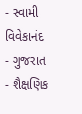- સ્વામી વિવેકાનંદ
- ગુજરાત
- શૈક્ષણિક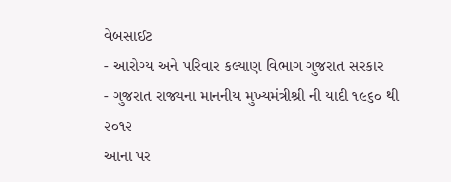વેબસાઈટ
- આરોગ્ય અને પરિવાર કલ્યાણ વિભાગ ગુજરાત સરકાર
- ગુજરાત રાજ્યના માનનીય મુખ્યમંત્રીશ્રી ની યાદી ૧૯૬૦ થી ૨૦૧૨
આના પર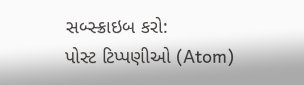સબ્સ્ક્રાઇબ કરો:
પોસ્ટ ટિપ્પણીઓ (Atom)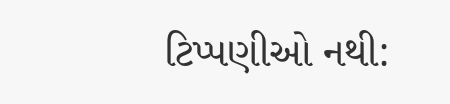ટિપ્પણીઓ નથી: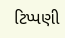ટિપ્પણી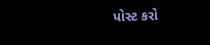પોસ્ટ કરો